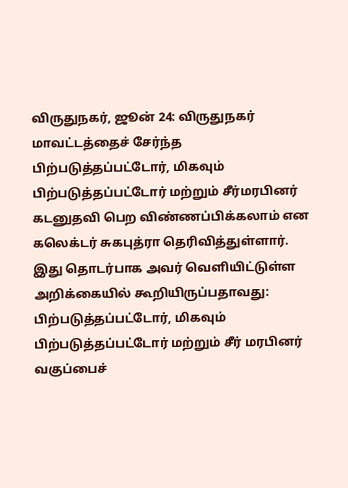விருதுநகர், ஜூன் 24: விருதுநகர் மாவட்டத்தைச் சேர்ந்த பிற்படுத்தப்பட்டோர், மிகவும் பிற்படுத்தப்பட்டோர் மற்றும் சீர்மரபினர் கடனுதவி பெற விண்ணப்பிக்கலாம் என கலெக்டர் சுகபுத்ரா தெரிவித்துள்ளார்.
இது தொடர்பாக அவர் வெளியிட்டுள்ள அறிக்கையில் கூறியிருப்பதாவது: பிற்படுத்தப்பட்டோர், மிகவும் பிற்படுத்தப்பட்டோர் மற்றும் சீர் மரபினர் வகுப்பைச்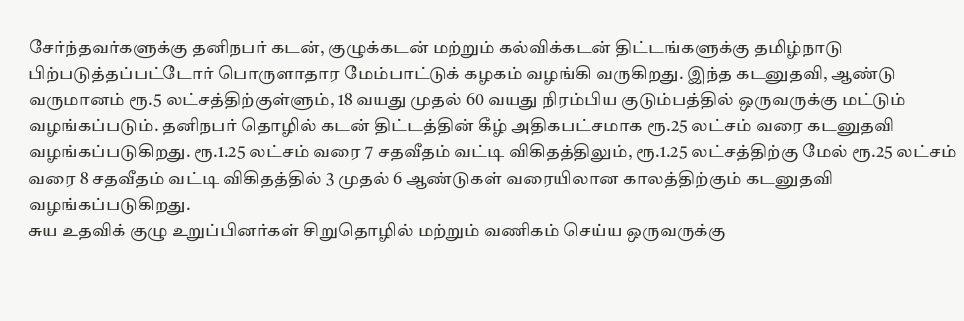சேர்ந்தவர்களுக்கு தனிநபர் கடன், குழுக்கடன் மற்றும் கல்விக்கடன் திட்டங்களுக்கு தமிழ்நாடு பிற்படுத்தப்பட்டோர் பொருளாதார மேம்பாட்டுக் கழகம் வழங்கி வருகிறது. இந்த கடனுதவி, ஆண்டு வருமானம் ரூ.5 லட்சத்திற்குள்ளும், 18 வயது முதல் 60 வயது நிரம்பிய குடும்பத்தில் ஒருவருக்கு மட்டும் வழங்கப்படும். தனிநபர் தொழில் கடன் திட்டத்தின் கீழ் அதிகபட்சமாக ரூ.25 லட்சம் வரை கடனுதவி வழங்கப்படுகிறது. ரூ.1.25 லட்சம் வரை 7 சதவீதம் வட்டி விகிதத்திலும், ரூ.1.25 லட்சத்திற்கு மேல் ரூ.25 லட்சம் வரை 8 சதவீதம் வட்டி விகிதத்தில் 3 முதல் 6 ஆண்டுகள் வரையிலான காலத்திற்கும் கடனுதவி வழங்கப்படுகிறது.
சுய உதவிக் குழு உறுப்பினர்கள் சிறுதொழில் மற்றும் வணிகம் செய்ய ஒருவருக்கு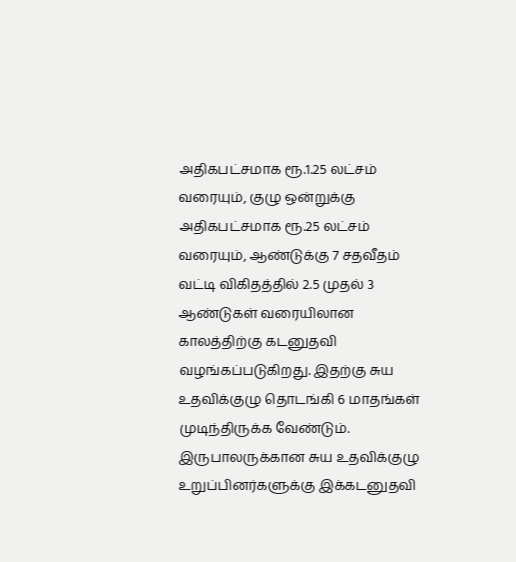அதிகபட்சமாக ரூ.1.25 லட்சம் வரையும், குழு ஒன்றுக்கு அதிகபட்சமாக ரூ.25 லட்சம் வரையும், ஆண்டுக்கு 7 சதவீதம் வட்டி விகிதத்தில் 2.5 முதல் 3 ஆண்டுகள் வரையிலான காலத்திற்கு கடனுதவி வழங்கப்படுகிறது. இதற்கு சுய உதவிக்குழு தொடங்கி 6 மாதங்கள் முடிந்திருக்க வேண்டும். இருபாலருக்கான சுய உதவிக்குழு உறுப்பினர்களுக்கு இக்கடனுதவி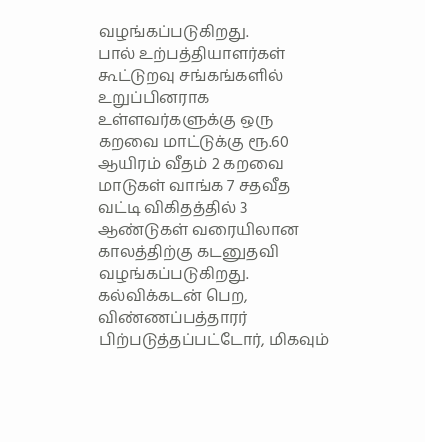வழங்கப்படுகிறது.
பால் உற்பத்தியாளர்கள் கூட்டுறவு சங்கங்களில் உறுப்பினராக உள்ளவர்களுக்கு ஒரு கறவை மாட்டுக்கு ரூ.60 ஆயிரம் வீதம் 2 கறவை மாடுகள் வாங்க 7 சதவீத வட்டி விகிதத்தில் 3 ஆண்டுகள் வரையிலான காலத்திற்கு கடனுதவி வழங்கப்படுகிறது. கல்விக்கடன் பெற, விண்ணப்பத்தாரர் பிற்படுத்தப்பட்டோர், மிகவும்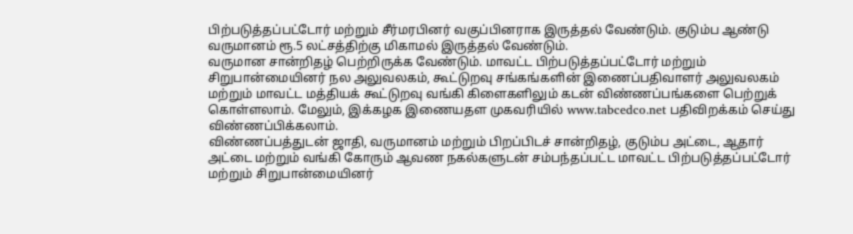பிற்படுத்தப்பட்டோர் மற்றும் சீர்மரபினர் வகுப்பினராக இருத்தல் வேண்டும். குடும்ப ஆண்டு வருமானம் ரூ.5 லட்சத்திற்கு மிகாமல் இருத்தல் வேண்டும்.
வருமான சான்றிதழ் பெற்றிருக்க வேண்டும். மாவட்ட பிற்படுத்தப்பட்டோர் மற்றும் சிறுபான்மையினர் நல அலுவலகம், கூட்டுறவு சங்கங்களின் இணைப்பதிவாளர் அலுவலகம் மற்றும் மாவட்ட மத்தியக் கூட்டுறவு வங்கி கிளைகளிலும் கடன் விண்ணப்பங்களை பெற்றுக் கொள்ளலாம். மேலும், இக்கழக இணையதள முகவரியில் www.tabcedco.net பதிவிறக்கம் செய்து விண்ணப்பிக்கலாம்.
விண்ணப்பத்துடன் ஜாதி, வருமானம் மற்றும் பிறப்பிடச் சான்றிதழ், குடும்ப அட்டை, ஆதார் அட்டை மற்றும் வங்கி கோரும் ஆவண நகல்களுடன் சம்பந்தப்பட்ட மாவட்ட பிற்படுத்தப்பட்டோர் மற்றும் சிறுபான்மையினர்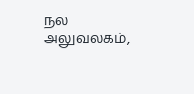நல அலுவலகம்,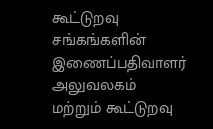கூட்டுறவு சங்கங்களின் இணைப்பதிவாளர் அலுவலகம் மற்றும் கூட்டுறவு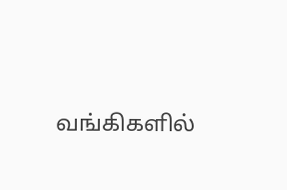வங்கிகளில்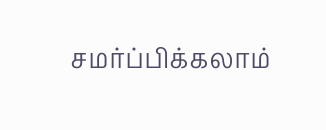சமர்ப்பிக்கலாம்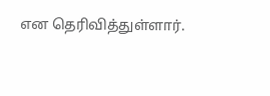என தெரிவித்துள்ளார்.